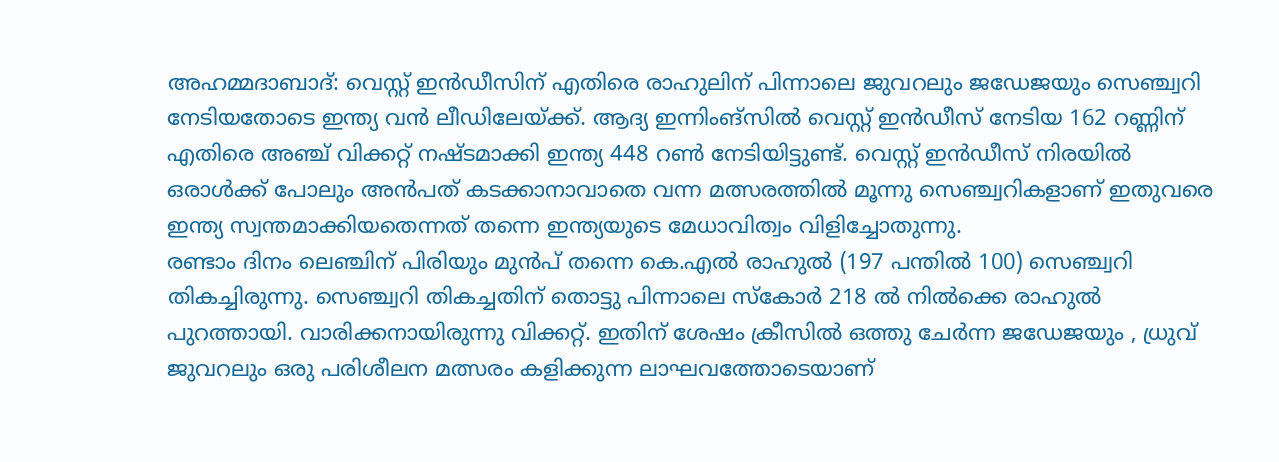അഹമ്മദാബാദ്: വെസ്റ്റ് ഇൻഡീസിന് എതിരെ രാഹുലിന് പിന്നാലെ ജുവറലും ജഡേജയും സെഞ്ച്വറി നേടിയതോടെ ഇന്ത്യ വൻ ലീഡിലേയ്ക്ക്. ആദ്യ ഇന്നിംങ്സിൽ വെസ്റ്റ് ഇൻഡീസ് നേടിയ 162 റണ്ണിന് എതിരെ അഞ്ച് വിക്കറ്റ് നഷ്ടമാക്കി ഇന്ത്യ 448 റൺ നേടിയിട്ടുണ്ട്. വെസ്റ്റ് ഇൻഡീസ് നിരയിൽ ഒരാൾക്ക് പോലും അൻപത് കടക്കാനാവാതെ വന്ന മത്സരത്തിൽ മൂന്നു സെഞ്ച്വറികളാണ് ഇതുവരെ ഇന്ത്യ സ്വന്തമാക്കിയതെന്നത് തന്നെ ഇന്ത്യയുടെ മേധാവിത്വം വിളിച്ചോതുന്നു.
രണ്ടാം ദിനം ലെഞ്ചിന് പിരിയും മുൻപ് തന്നെ കെ.എൽ രാഹുൽ (197 പന്തിൽ 100) സെഞ്ച്വറി തികച്ചിരുന്നു. സെഞ്ച്വറി തികച്ചതിന് തൊട്ടു പിന്നാലെ സ്കോർ 218 ൽ നിൽക്കെ രാഹുൽ പുറത്തായി. വാരിക്കനായിരുന്നു വിക്കറ്റ്. ഇതിന് ശേഷം ക്രീസിൽ ഒത്തു ചേർന്ന ജഡേജയും , ധ്രുവ് ജുവറലും ഒരു പരിശീലന മത്സരം കളിക്കുന്ന ലാഘവത്തോടെയാണ്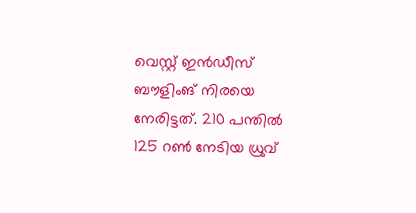വെസ്റ്റ് ഇൻഡീസ് ബൗളിംങ് നിരയെ നേരിട്ടത്. 210 പന്തിൽ 125 റൺ നേടിയ ധ്രുവ്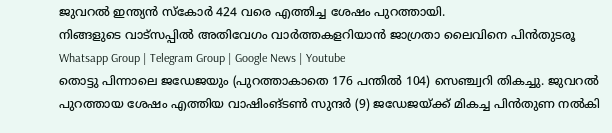ജുവറൽ ഇന്ത്യൻ സ്കോർ 424 വരെ എത്തിച്ച ശേഷം പുറത്തായി.
നിങ്ങളുടെ വാട്സപ്പിൽ അതിവേഗം വാർത്തകളറിയാൻ ജാഗ്രതാ ലൈവിനെ പിൻതുടരൂ Whatsapp Group | Telegram Group | Google News | Youtube
തൊട്ടു പിന്നാലെ ജഡേജയും (പുറത്താകാതെ 176 പന്തിൽ 104) സെഞ്ച്വറി തികച്ചു. ജുവറൽ പുറത്തായ ശേഷം എത്തിയ വാഷിംങ്ടൺ സുന്ദർ (9) ജഡേജയ്ക്ക് മികച്ച പിൻതുണ നൽകി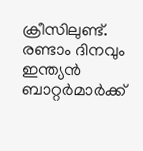ക്രീസിലുണ്ട്. രണ്ടാം ദിനവും ഇന്ത്യൻ ബാറ്റർമാർക്ക്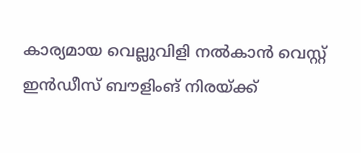കാര്യമായ വെല്ലുവിളി നൽകാൻ വെസ്റ്റ് ഇൻഡീസ് ബൗളിംങ് നിരയ്ക്ക്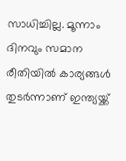സാധിച്ചില്ല. മൂന്നാം ദിനവും സമാന രീതിയിൽ കാര്യങ്ങൾ തുടർന്നാണ് ഇന്ത്യയ്ക്ക്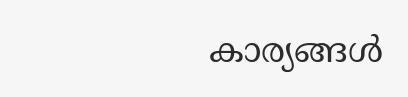കാര്യങ്ങൾ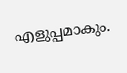എളുപ്പമാകും.